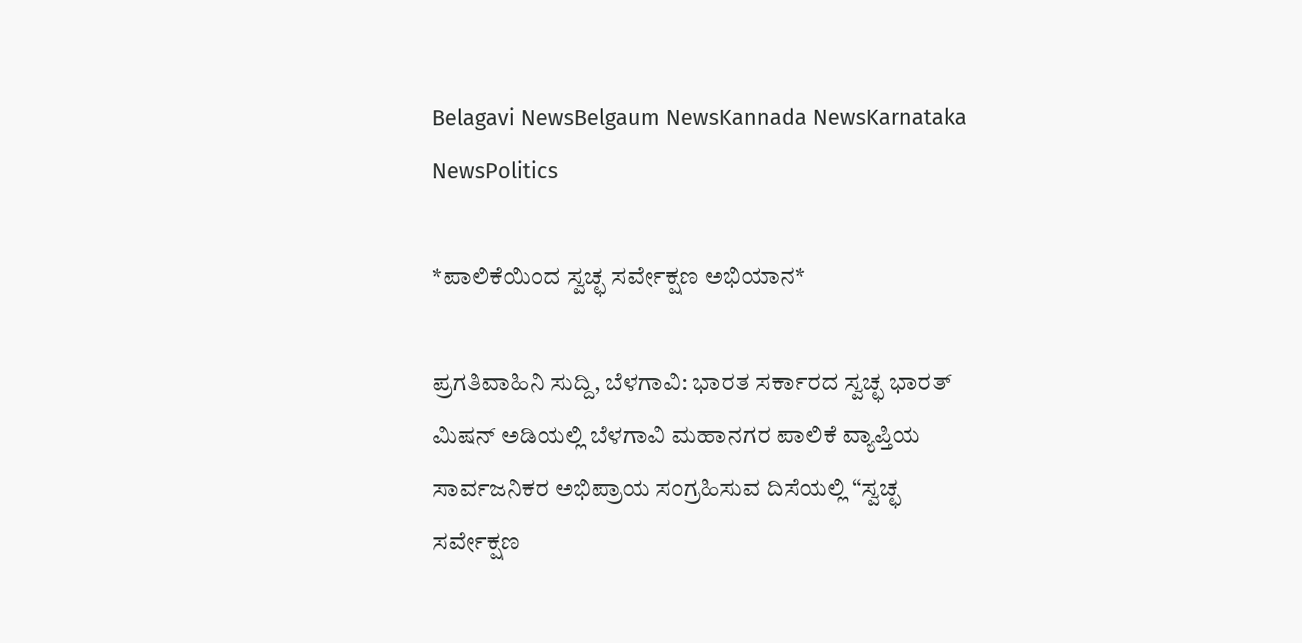Belagavi NewsBelgaum NewsKannada NewsKarnataka NewsPolitics

*ಪಾಲಿಕೆಯಿಂದ ಸ್ವಚ್ಛ ಸರ್ವೇಕ್ಷಣ ಅಭಿಯಾನ*

ಪ್ರಗತಿವಾಹಿನಿ ಸುದ್ದಿ, ಬೆಳಗಾವಿ: ಭಾರತ ಸರ್ಕಾರದ ಸ್ವಚ್ಛ ಭಾರತ್ ಮಿಷನ್ ಅಡಿಯಲ್ಲಿ ಬೆಳಗಾವಿ ಮಹಾನಗರ ಪಾಲಿಕೆ ವ್ಯಾಪ್ತಿಯ ಸಾರ್ವಜನಿಕರ ಅಭಿಪ್ರಾಯ ಸಂಗ್ರಹಿಸುವ ದಿಸೆಯಲ್ಲಿ “ಸ್ವಚ್ಛ ಸರ್ವೇಕ್ಷಣ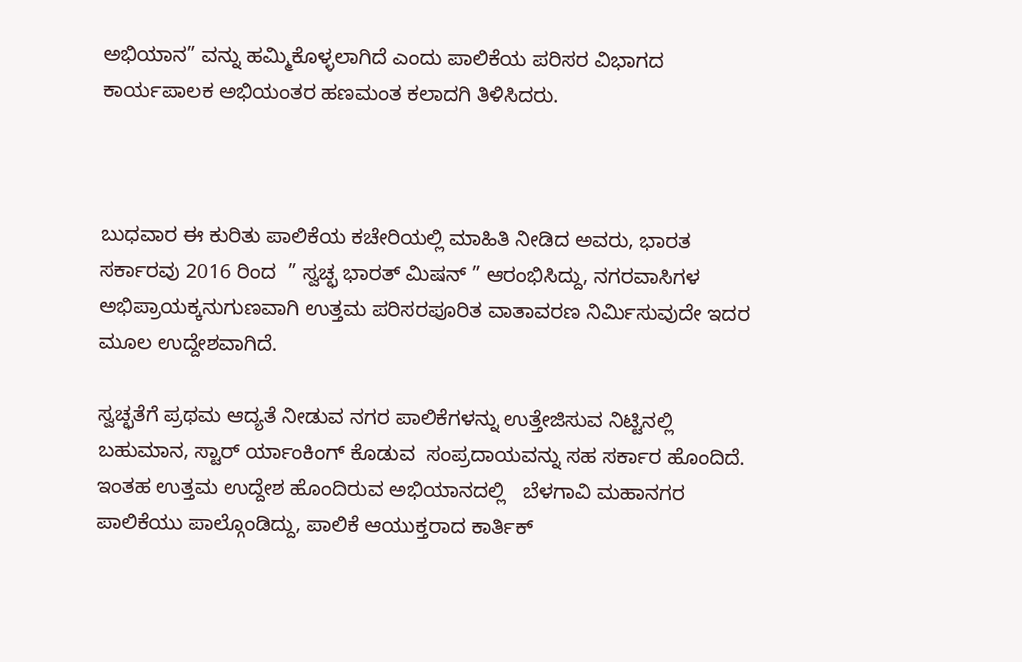ಅಭಿಯಾನ” ವನ್ನು ಹಮ್ಮಿಕೊಳ್ಳಲಾಗಿದೆ ಎಂದು ಪಾಲಿಕೆಯ ಪರಿಸರ ವಿಭಾಗದ ಕಾರ್ಯಪಾಲಕ ಅಭಿಯಂತರ ಹಣಮಂತ ಕಲಾದಗಿ ತಿಳಿಸಿದರು.



ಬುಧವಾರ ಈ ಕುರಿತು ಪಾಲಿಕೆಯ ಕಚೇರಿಯಲ್ಲಿ ಮಾಹಿತಿ ನೀಡಿದ ಅವರು, ಭಾರತ ಸರ್ಕಾರವು 2016 ರಿಂದ  ” ಸ್ವಚ್ಛ ಭಾರತ್ ಮಿಷನ್ ” ಆರಂಭಿಸಿದ್ದು, ನಗರವಾಸಿಗಳ ಅಭಿಪ್ರಾಯಕ್ಕನುಗುಣವಾಗಿ ಉತ್ತಮ ಪರಿಸರಪೂರಿತ ವಾತಾವರಣ ನಿರ್ಮಿಸುವುದೇ ಇದರ ಮೂಲ ಉದ್ದೇಶವಾಗಿದೆ.

ಸ್ವಚ್ಛತೆಗೆ ಪ್ರಥಮ ಆದ್ಯತೆ ನೀಡುವ ನಗರ ಪಾಲಿಕೆಗಳನ್ನು ಉತ್ತೇಜಿಸುವ ನಿಟ್ಟಿನಲ್ಲಿ ಬಹುಮಾನ, ಸ್ಟಾರ್ ರ್ಯಾಂಕಿಂಗ್ ಕೊಡುವ  ಸಂಪ್ರದಾಯವನ್ನು ಸಹ ಸರ್ಕಾರ ಹೊಂದಿದೆ. ಇಂತಹ ಉತ್ತಮ ಉದ್ದೇಶ ಹೊಂದಿರುವ ಅಭಿಯಾನದಲ್ಲಿ   ಬೆಳಗಾವಿ ಮಹಾನಗರ ಪಾಲಿಕೆಯು ಪಾಲ್ಗೊಂಡಿದ್ದು, ಪಾಲಿಕೆ ಆಯುಕ್ತರಾದ ಕಾರ್ತಿಕ್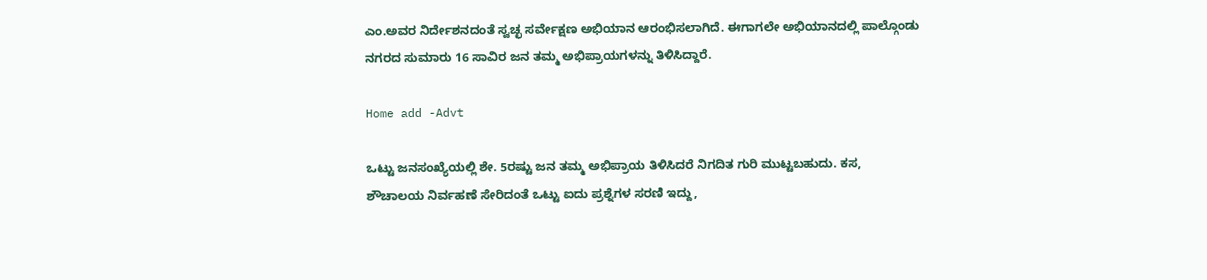ಎಂ.ಅವರ ನಿರ್ದೇಶನದಂತೆ ಸ್ವಚ್ಛ ಸರ್ವೇಕ್ಷಣ ಅಭಿಯಾನ ಆರಂಭಿಸಲಾಗಿದೆ. ಈಗಾಗಲೇ ಅಭಿಯಾನದಲ್ಲಿ ಪಾಲ್ಗೊಂಡು ನಗರದ ಸುಮಾರು 16 ಸಾವಿರ ಜನ ತಮ್ಮ ಅಭಿಪ್ರಾಯಗಳನ್ನು ತಿಳಿಸಿದ್ದಾರೆ.

Home add -Advt

ಒಟ್ಟು ಜನಸಂಖ್ಯೆಯಲ್ಲಿ ಶೇ. 5ರಷ್ಟು ಜನ ತಮ್ಮ ಅಭಿಪ್ರಾಯ ತಿಳಿಸಿದರೆ ನಿಗದಿತ ಗುರಿ ಮುಟ್ಟಬಹುದು. ಕಸ, ಶೌಚಾಲಯ ನಿರ್ವಹಣೆ ಸೇರಿದಂತೆ ಒಟ್ಟು ಐದು ಪ್ರಶ್ನೆಗಳ ಸರಣಿ ಇದ್ದು,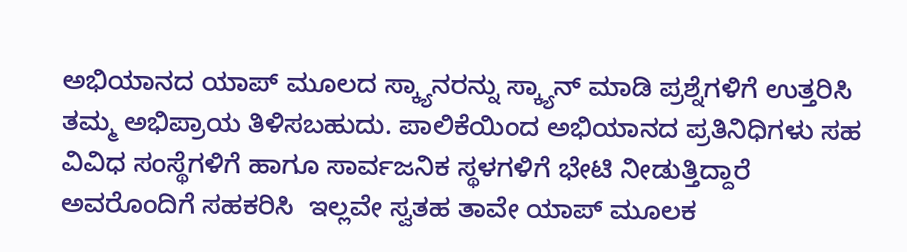ಅಭಿಯಾನದ ಯಾಪ್ ಮೂಲದ ಸ್ಕ್ಯಾನರನ್ನು ಸ್ಕ್ಯಾನ್ ಮಾಡಿ ಪ್ರಶ್ನೆಗಳಿಗೆ ಉತ್ತರಿಸಿ ತಮ್ಮ ಅಭಿಪ್ರಾಯ ತಿಳಿಸಬಹುದು. ಪಾಲಿಕೆಯಿಂದ ಅಭಿಯಾನದ ಪ್ರತಿನಿಧಿಗಳು ಸಹ ವಿವಿಧ ಸಂಸ್ಥೆಗಳಿಗೆ ಹಾಗೂ ಸಾರ್ವಜನಿಕ ಸ್ಥಳಗಳಿಗೆ ಭೇಟಿ ನೀಡುತ್ತಿದ್ದಾರೆ ಅವರೊಂದಿಗೆ ಸಹಕರಿಸಿ  ಇಲ್ಲವೇ ಸ್ವತಹ ತಾವೇ ಯಾಪ್ ಮೂಲಕ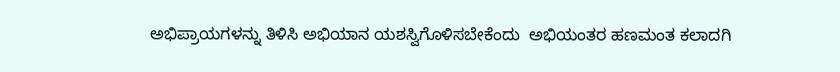ಅಭಿಪ್ರಾಯಗಳನ್ನು ತಿಳಿಸಿ ಅಭಿಯಾನ ಯಶಸ್ವಿಗೊಳಿಸಬೇಕೆಂದು  ಅಭಿಯಂತರ ಹಣಮಂತ ಕಲಾದಗಿ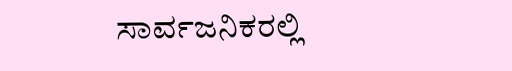ಸಾರ್ವಜನಿಕರಲ್ಲಿ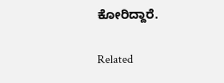ಕೋರಿದ್ದಾರೆ.

Related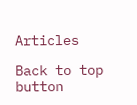Articles

Back to top button